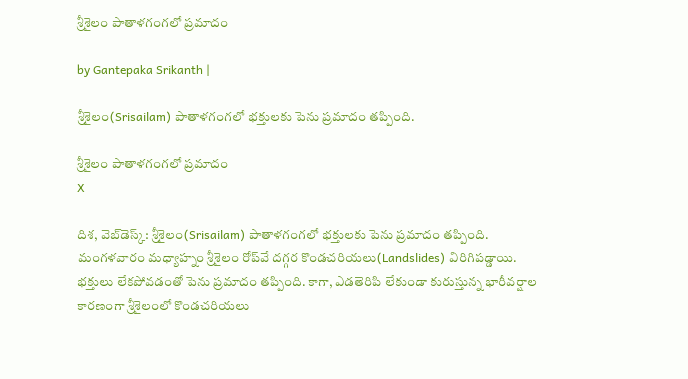శ్రీశైలం పాతాళగంగలో ప్రమాదం

by Gantepaka Srikanth |

శ్రీశైలం(Srisailam) పాతాళగంగలో భక్తులకు పెను ప్రమాదం తప్పింది.

శ్రీశైలం పాతాళగంగలో ప్రమాదం
X

దిశ, వెబ్‌డెస్క్: శ్రీశైలం(Srisailam) పాతాళగంగలో భక్తులకు పెను ప్రమాదం తప్పింది. మంగళవారం మధ్యాహ్నం శ్రీశైలం రోప్‌వే దగ్గర కొండచరియలు(Landslides) విరిగిపడ్డాయి. భక్తులు లేకపోవడంతో పెను ప్రమాదం తప్పింది. కాగా, ఎడతెరిపి లేకుండా కురుస్తున్న భారీవర్షాల కారణంగా శ్రీశైలంలో కొండచరియలు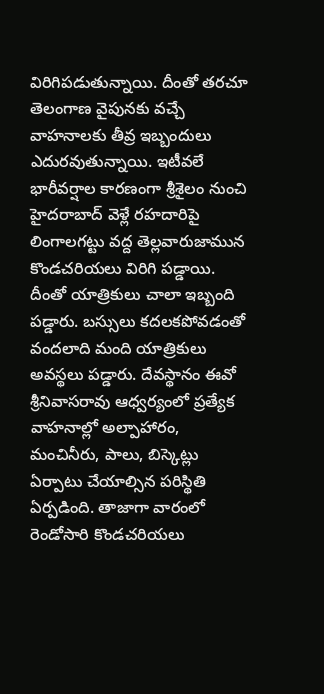విరిగిపడుతున్నాయి. దీంతో తరచూ తెలంగాణ వైపునకు వచ్చే వాహనాలకు తీవ్ర ఇబ్బందులు ఎదురవుతున్నాయి. ఇటీవలే భారీవర్షాల కారణంగా శ్రీశైలం నుంచి హైదరాబాద్‌ వెళ్లే రహదారిపై లింగాలగట్టు వద్ద తెల్లవారుజామున కొండచరియలు విరిగి పడ్డాయి. దీంతో యాత్రికులు చాలా ఇబ్బంది పడ్డారు. బస్సులు కదలకపోవడంతో వందలాది మంది యాత్రికులు అవస్థలు పడ్డారు. దేవస్థానం ఈవో శ్రీనివాసరావు ఆధ్వర్యంలో ప్రత్యేక వాహనాల్లో అల్పాహారం, మంచినీరు, పాలు, బిస్కెట్లు ఏర్పాటు చేయాల్సిన పరిస్థితి ఏర్పడింది. తాజాగా వారంలో రెండోసారి కొండచరియలు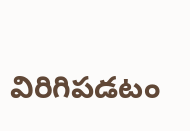విరిగిపడటం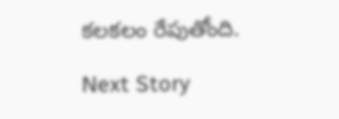కలకలం రేపుతోంది.

Next Story